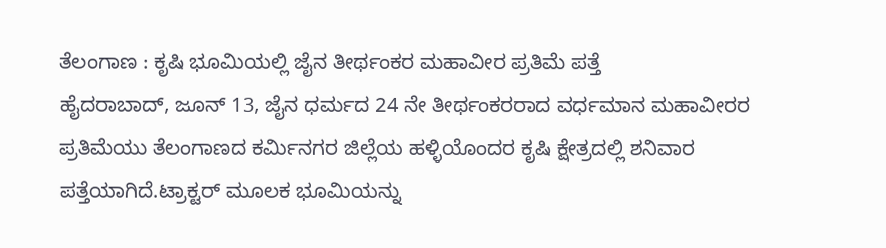ತೆಲಂಗಾಣ : ಕೃಷಿ ಭೂಮಿಯಲ್ಲಿ ಜೈನ ತೀರ್ಥಂಕರ ಮಹಾವೀರ ಪ್ರತಿಮೆ ಪತ್ತೆ
ಹೈದರಾಬಾದ್, ಜೂನ್ 13, ಜೈನ ಧರ್ಮದ 24 ನೇ ತೀರ್ಥಂಕರರಾದ ವರ್ಧಮಾನ ಮಹಾವೀರರ ಪ್ರತಿಮೆಯು ತೆಲಂಗಾಣದ ಕರ್ಮಿನಗರ ಜಿಲ್ಲೆಯ ಹಳ್ಳಿಯೊಂದರ ಕೃಷಿ ಕ್ಷೇತ್ರದಲ್ಲಿ ಶನಿವಾರ ಪತ್ತೆಯಾಗಿದೆ.ಟ್ರಾಕ್ಟರ್ ಮೂಲಕ ಭೂಮಿಯನ್ನು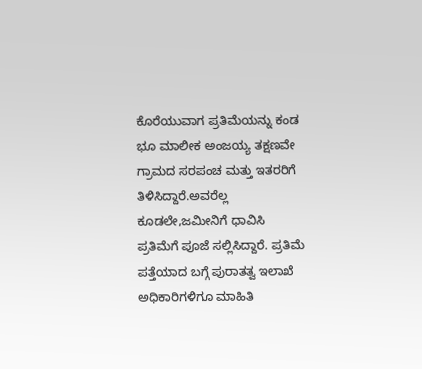ಕೊರೆಯುವಾಗ ಪ್ರತಿಮೆಯನ್ನು ಕಂಡ ಭೂ ಮಾಲೀಕ ಅಂಜಯ್ಯ ತಕ್ಷಣವೇ ಗ್ರಾಮದ ಸರಪಂಚ ಮತ್ತು ಇತರರಿಗೆ ತಿಳಿಸಿದ್ದಾರೆ.ಅವರೆಲ್ಲ ಕೂಡಲೇ,ಜಮೀನಿಗೆ ಧಾವಿಸಿ ಪ್ರತಿಮೆಗೆ ಪೂಜೆ ಸಲ್ಲಿಸಿದ್ದಾರೆ. ಪ್ರತಿಮೆ ಪತ್ತೆಯಾದ ಬಗ್ಗೆ ಪುರಾತತ್ವ ಇಲಾಖೆ ಅಧಿಕಾರಿಗಳಿಗೂ ಮಾಹಿತಿ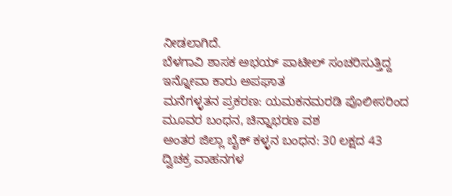ನೀಡಲಾಗಿದೆ.
ಬೆಳಗಾವಿ ಶಾಸಕ ಅಭಯ್ ಪಾಟೀಲ್ ಸಂಚರಿಸುತ್ತಿದ್ದ ಇನ್ನೋವಾ ಕಾರು ಅಪಘಾತ
ಮನೆಗಳ್ಳತನ ಪ್ರಕರಣ: ಯಮಕನಮರಡಿ ಪೊಲೀಸರಿಂದ ಮೂವರ ಬಂಧನ, ಚಿನ್ನಾಭರಣ ವಶ
ಅಂತರ ಜಿಲ್ಲಾ ಬೈಕ್ ಕಳ್ಳನ ಬಂಧನ: 30 ಲಕ್ಷದ 43 ದ್ವಿಚಕ್ರ ವಾಹನಗಳ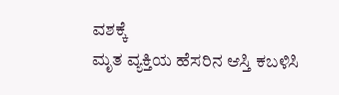ವಶಕ್ಕೆ
ಮೃತ ವ್ಯಕ್ತಿಯ ಹೆಸರಿನ ಆಸ್ತಿ ಕಬಳಿಸಿ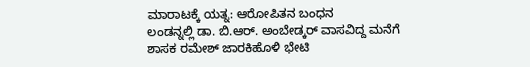ಮಾರಾಟಕ್ಕೆ ಯತ್ನ: ಆರೋಪಿತನ ಬಂಧನ
ಲಂಡನ್ನಲ್ಲಿ ಡಾ. ಬಿ.ಆರ್. ಅಂಬೇಡ್ಕರ್ ವಾಸವಿದ್ದ ಮನೆಗೆ ಶಾಸಕ ರಮೇಶ್ ಜಾರಕಿಹೊಳಿ ಭೇಟಿ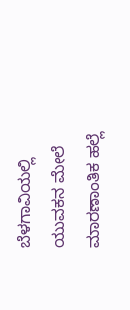ಬೆಳಗಾವಿಯಲ್ಲಿ ಯುವಕನ ಮೇಲೆ ಮಾರಣಾಂತಿಕ ಹಲ್ಲೆ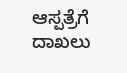ಆಸ್ಪತ್ರೆಗೆ ದಾಖಲು